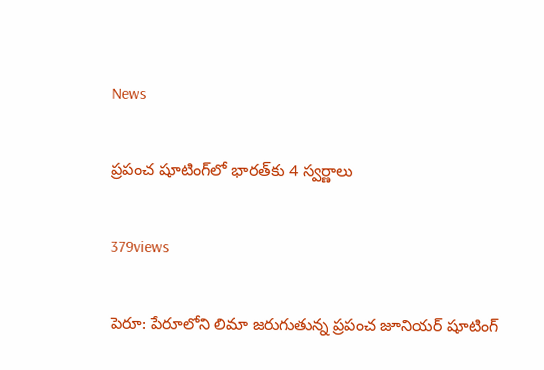News

ప్రపంచ షూటింగ్‌లో భారత్‌కు 4 స్వర్ణాలు

379views

పెరూ: పేరూలోని లిమా జరుగుతున్న ప్రపంచ జూనియర్‌ షూటింగ్‌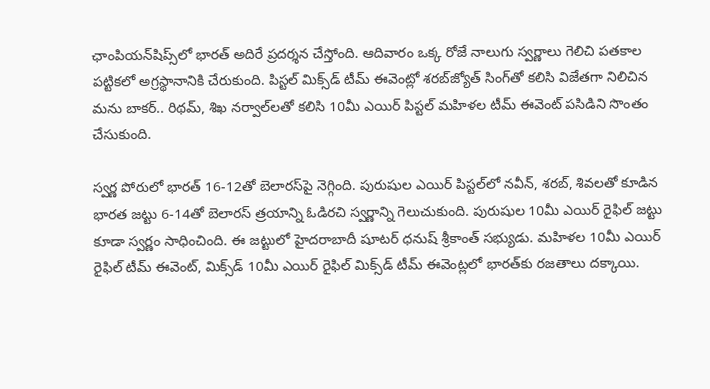ఛాంపియన్‌షిప్స్‌లో భారత్‌ అదిరే ప్రదర్శన చేస్తోంది. ఆదివారం ఒక్క రోజే నాలుగు స్వర్ణాలు గెలిచి పతకాల పట్టికలో అగ్రస్థానానికి చేరుకుంది. పిస్టల్‌ మిక్స్‌డ్‌ టీమ్‌ ఈవెంట్లో శరబ్‌జ్యోత్‌ సింగ్‌తో కలిసి విజేతగా నిలిచిన మను బాకర్‌.. రిథమ్‌, శిఖ నర్వాల్‌లతో కలిసి 10మీ ఎయిర్‌ పిస్టల్‌ మహిళల టీమ్‌ ఈవెంట్‌ పసిడిని సొంతం చేసుకుంది.

స్వర్ణ పోరులో భారత్‌ 16-12తో బెలారస్‌పై నెగ్గింది. పురుషుల ఎయిర్‌ పిస్టల్‌లో నవీన్‌, శరబ్‌, శివలతో కూడిన భారత జట్టు 6-14తో బెలారస్‌ త్రయాన్ని ఓడిరచి స్వర్ణాన్ని గెలుచుకుంది. పురుషుల 10మీ ఎయిర్‌ రైఫిల్‌ జట్టు కూడా స్వర్ణం సాధించింది. ఈ జట్టులో హైదరాబాదీ షూటర్‌ ధనుష్‌ శ్రీకాంత్‌ సభ్యుడు. మహిళల 10మీ ఎయిర్‌ రైఫిల్‌ టీమ్‌ ఈవెంట్‌, మిక్స్‌డ్‌ 10మీ ఎయిర్‌ రైఫిల్‌ మిక్స్‌డ్‌ టీమ్‌ ఈవెంట్లలో భారత్‌కు రజతాలు దక్కాయి.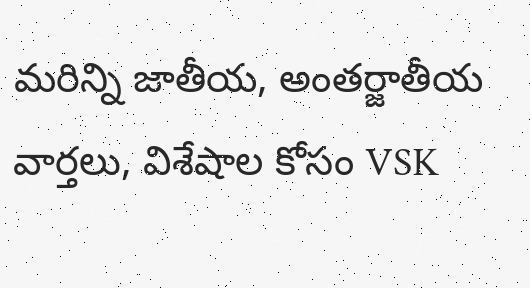మరిన్ని జాతీయ, అంతర్జాతీయ వార్తలు, విశేషాల కోసం VSK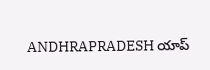ANDHRAPRADESH యాప్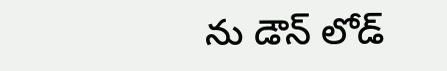ను డౌన్ లోడ్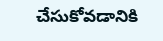చేసుకోవడానికి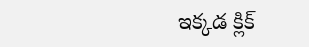ఇక్కడ క్లిక్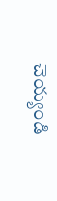చెయ్యండి